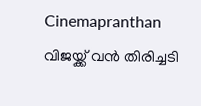Cinemapranthan
വിജയ്ക്ക് വൻ തിരിച്ചടി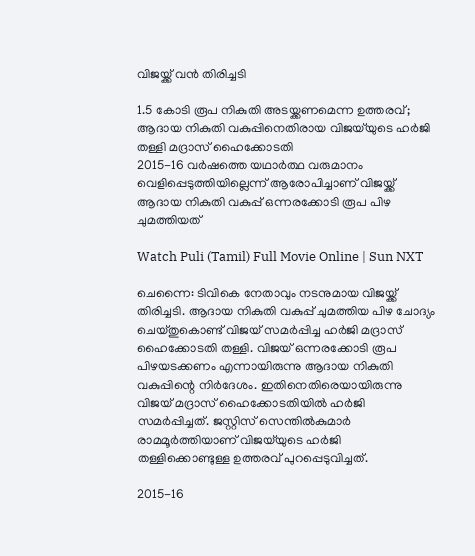വിജയ്ക്ക് വൻ തിരിച്ചടി

1.5 കോടി രൂപ നികുതി അടയ്ക്കണമെന്ന ഉത്തരവ്; ആദായ നികുതി വകുപ്പിനെതിരായ വിജയ്‌യുടെ ഹര്‍ജി തള്ളി മദ്രാസ് ഹൈക്കോടതി
2015-16 വര്‍ഷത്തെ യഥാര്‍ത്ഥ വരുമാനം വെളിപ്പെടുത്തിയില്ലെന്ന് ആരോപിച്ചാണ് വിജയ്ക്ക് ആദായ നികുതി വകുപ്പ് ഒന്നരക്കോടി രൂപ പിഴ ചുമത്തിയത്

Watch Puli (Tamil) Full Movie Online | Sun NXT

ചെന്നൈ: ടിവികെ നേതാവും നടനുമായ വിജയ്ക്ക് തിരിച്ചടി. ആദായ നികുതി വകുപ്പ് ചുമത്തിയ പിഴ ചോദ്യം ചെയ്തുകൊണ്ട് വിജയ് സമര്‍പ്പിച്ച ഹര്‍ജി മദ്രാസ് ഹൈക്കോടതി തള്ളി. വിജയ് ഒന്നരക്കോടി രൂപ പിഴയടക്കണം എന്നായിരുന്നു ആദായ നികുതി വകുപ്പിന്റെ നിര്‍ദേശം. ഇതിനെതിരെയായിരുന്നു വിജയ് മദ്രാസ് ഹൈക്കോടതിയില്‍ ഹര്‍ജി സമര്‍പ്പിച്ചത്. ജസ്റ്റിസ് സെന്തില്‍കുമാര്‍ രാമമൂര്‍ത്തിയാണ് വിജയ്‌യുടെ ഹർജി തള്ളിക്കൊണ്ടുള്ള ഉത്തരവ് പുറപ്പെടുവിച്ചത്.

2015-16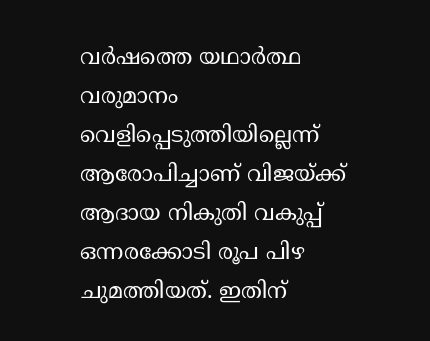വര്‍ഷത്തെ യഥാര്‍ത്ഥ വരുമാനം വെളിപ്പെടുത്തിയില്ലെന്ന് ആരോപിച്ചാണ് വിജയ്ക്ക് ആദായ നികുതി വകുപ്പ് ഒന്നരക്കോടി രൂപ പിഴ ചുമത്തിയത്. ഇതിന്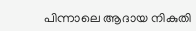പിന്നാലെ ആദായ നികുതി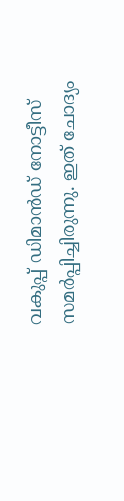വകുപ്പ് ഡിമാന്‍ഡ് നോട്ടീസ് സമര്‍പ്പിച്ചിരുന്നു. ഇത് ചോദ്യം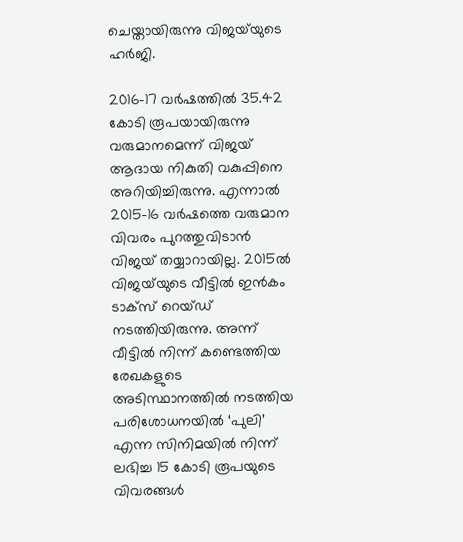ചെയ്തായിരുന്നു വിജയ്‌യുടെ ഹര്‍ജി.

2016-17 വര്‍ഷത്തില്‍ 35.42 കോടി രൂപയായിരുന്നു വരുമാനമെന്ന് വിജയ് ആദായ നികുതി വകുപ്പിനെ അറിയിച്ചിരുന്നു. എന്നാല്‍ 2015-16 വര്‍ഷത്തെ വരുമാന വിവരം പുറത്തുവിടാന്‍ വിജയ് തയ്യാറായില്ല. 2015ല്‍ വിജയ്‌യുടെ വീട്ടില്‍ ഇൻകം ടാക്സ് റെയ്ഡ് നടത്തിയിരുന്നു. അന്ന് വീട്ടില്‍ നിന്ന് കണ്ടെത്തിയ രേഖകളുടെ അടിസ്ഥാനത്തില്‍ നടത്തിയ പരിശോധനയില്‍ ‘പുലി’ എന്ന സിനിമയില്‍ നിന്ന് ലഭിച്ച 15 കോടി രൂപയുടെ വിവരങ്ങള്‍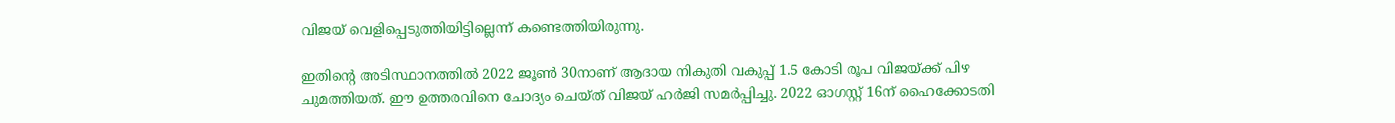വിജയ് വെളിപ്പെടുത്തിയിട്ടില്ലെന്ന് കണ്ടെത്തിയിരുന്നു.

ഇതിന്റെ അടിസ്ഥാനത്തില്‍ 2022 ജൂണ്‍ 30നാണ് ആദായ നികുതി വകുപ്പ് 1.5 കോടി രൂപ വിജയ്ക്ക് പിഴ ചുമത്തിയത്. ഈ ഉത്തരവിനെ ചോദ്യം ചെയ്ത് വിജയ് ഹര്‍ജി സമര്‍പ്പിച്ചു. 2022 ഓഗസ്റ്റ് 16ന് ഹൈക്കോടതി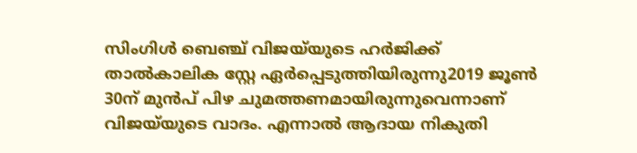സിംഗിള്‍ ബെഞ്ച് വിജയ്‌യുടെ ഹര്‍ജിക്ക് താല്‍കാലിക സ്റ്റേ ഏര്‍പ്പെടുത്തിയിരുന്നു2019 ജൂണ്‍ 30ന് മുന്‍പ് പിഴ ചുമത്തണമായിരുന്നുവെന്നാണ് വിജയ്‌യുടെ വാദം. എന്നാല്‍ ആദായ നികുതി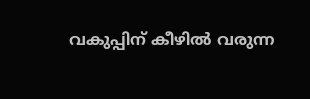വകുപ്പിന് കീഴില്‍ വരുന്ന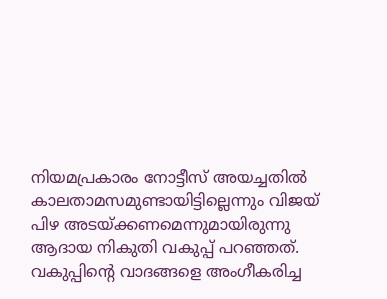നിയമപ്രകാരം നോട്ടീസ് അയച്ചതില്‍ കാലതാമസമുണ്ടായിട്ടില്ലെന്നും വിജയ് പിഴ അടയ്ക്കണമെന്നുമായിരുന്നു ആദായ നികുതി വകുപ്പ് പറഞ്ഞത്. വകുപ്പിന്റെ വാദങ്ങളെ അംഗീകരിച്ച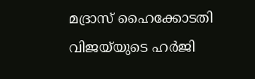മദ്രാസ് ഹൈക്കോടതി വിജയ്‌യുടെ ഹര്‍ജി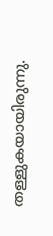തള്ളുകയായിരുന്നു.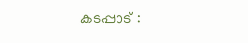കടപ്പാട് :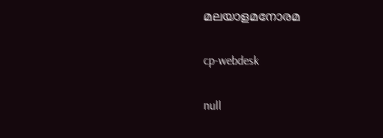മലയാളമനോരമ

cp-webdesk

null